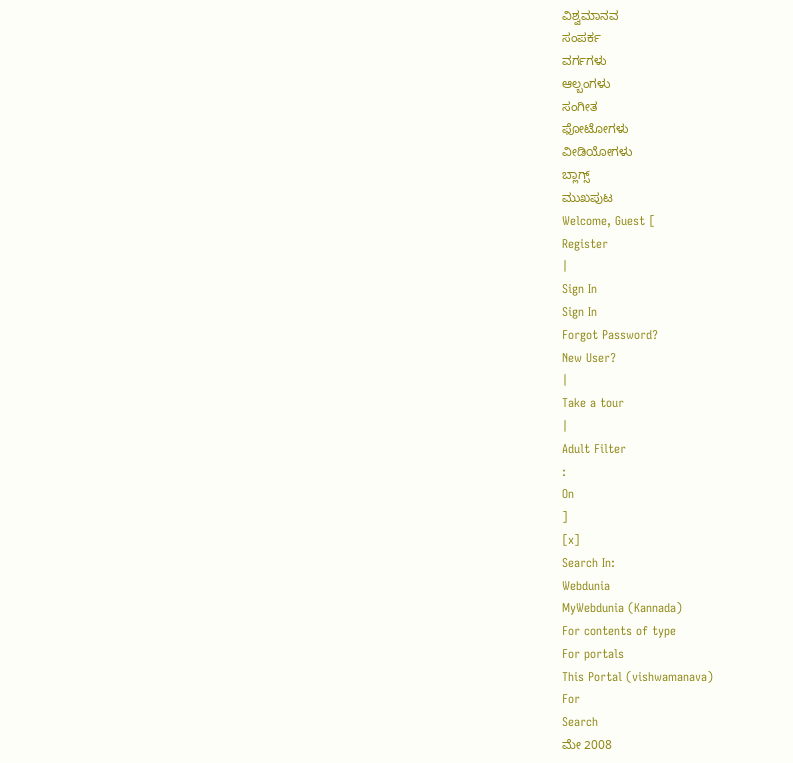ವಿಶ್ವಮಾನವ
ಸಂಪರ್ಕ
ವರ್ಗಗಳು
ಆಲ್ಬಂಗಳು
ಸಂಗೀತ
ಫೋಟೋಗಳು
ವೀಡಿಯೋಗಳು
ಬ್ಲಾಗ್ಸ್
ಮುಖಪುಟ
Welcome, Guest [
Register
|
Sign In
Sign In
Forgot Password?
New User?
|
Take a tour
|
Adult Filter
:
On
]
[x]
Search In:
Webdunia
MyWebdunia (Kannada)
For contents of type
For portals
This Portal (vishwamanava)
For
Search
ಮೇ 2008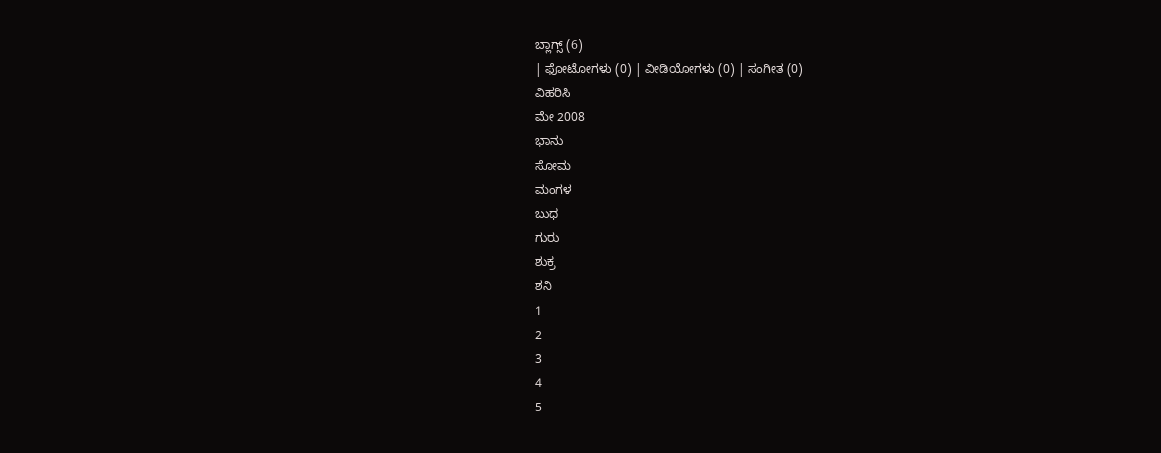ಬ್ಲಾಗ್ಸ್ (6)
| ಫೋಟೋಗಳು (0) | ವೀಡಿಯೋಗಳು (0) | ಸಂಗೀತ (0)
ವಿಹರಿಸಿ
ಮೇ 2008
ಭಾನು
ಸೋಮ
ಮಂಗಳ
ಬುಧ
ಗುರು
ಶುಕ್ರ
ಶನಿ
1
2
3
4
5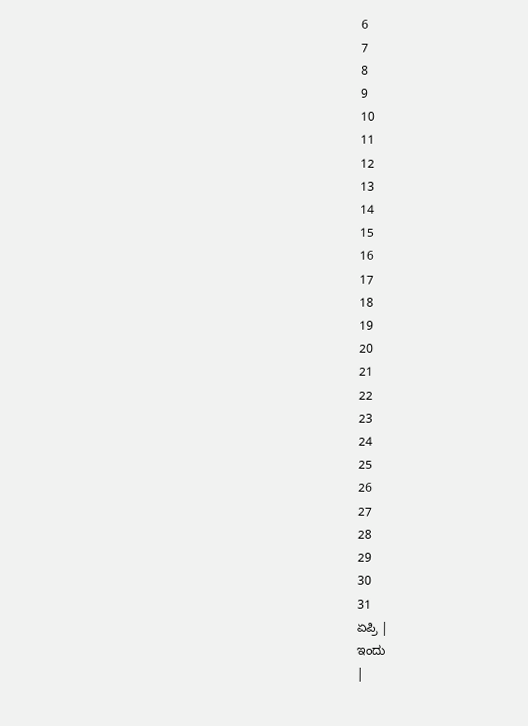6
7
8
9
10
11
12
13
14
15
16
17
18
19
20
21
22
23
24
25
26
27
28
29
30
31
ಏಪ್ರಿ |
ಇಂದು
|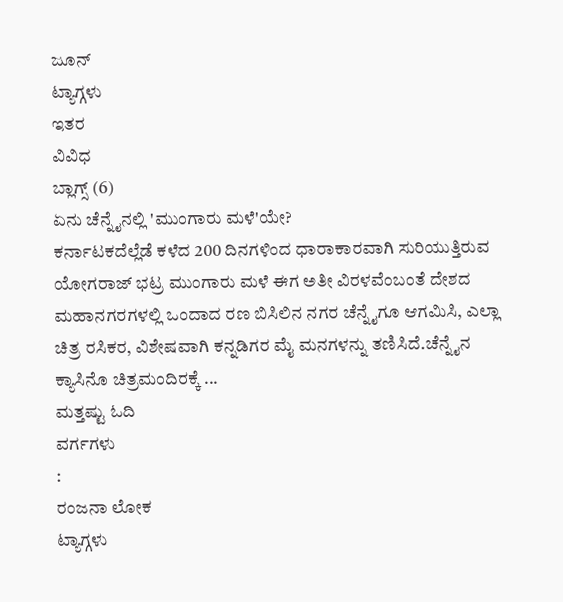ಜೂನ್
ಟ್ಯಾಗ್ಗಳು
ಇತರ
ವಿವಿಧ
ಬ್ಲಾಗ್ಸ್ (6)
ಏನು ಚೆನ್ನೈನಲ್ಲಿ 'ಮುಂಗಾರು ಮಳೆ'ಯೇ?
ಕರ್ನಾಟಕದೆಲ್ಲೆಡೆ ಕಳೆದ 200 ದಿನಗಳಿಂದ ಧಾರಾಕಾರವಾಗಿ ಸುರಿಯುತ್ತಿರುವ ಯೋಗರಾಜ್ ಭಟ್ರ ಮುಂಗಾರು ಮಳೆ ಈಗ ಅತೀ ವಿರಳವೆಂಬಂತೆ ದೇಶದ ಮಹಾನಗರಗಳಲ್ಲಿ ಒಂದಾದ ರಣ ಬಿಸಿಲಿನ ನಗರ ಚೆನ್ನೈಗೂ ಆಗಮಿಸಿ, ಎಲ್ಲಾ ಚಿತ್ರ ರಸಿಕರ, ವಿಶೇಷವಾಗಿ ಕನ್ನಡಿಗರ ಮೈ ಮನಗಳನ್ನು ತಣಿಸಿದೆ.ಚೆನ್ನೈನ ಕ್ಯಾಸಿನೊ ಚಿತ್ರಮಂದಿರಕ್ಕೆ ...
ಮತ್ತಷ್ಟು ಓದಿ
ವರ್ಗಗಳು
:
ರಂಜನಾ ಲೋಕ
ಟ್ಯಾಗ್ಗಳು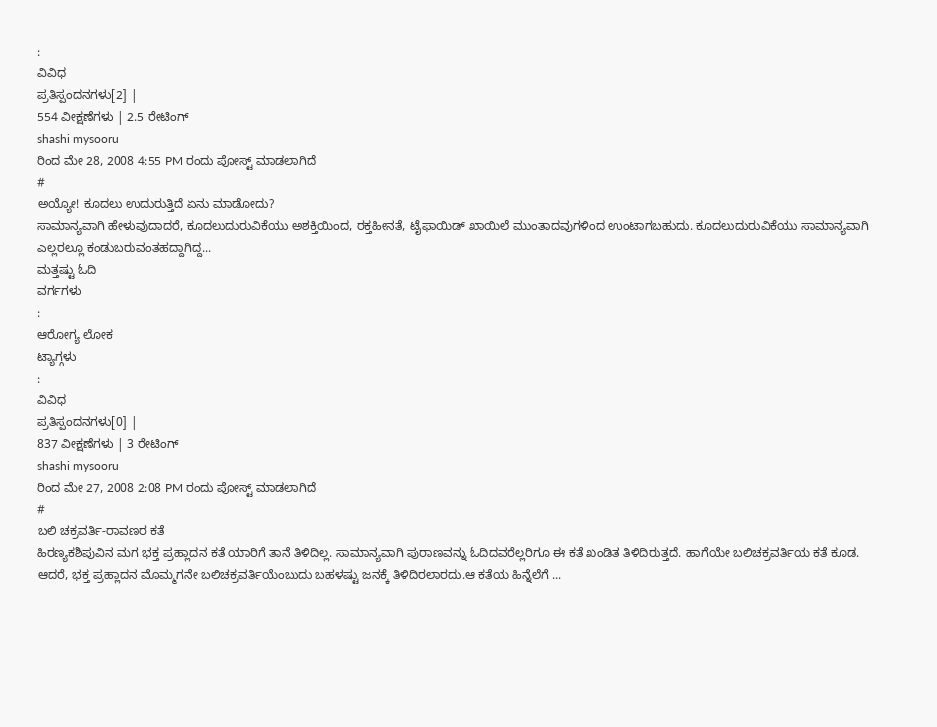:
ವಿವಿಧ
ಪ್ರತಿಸ್ಪಂದನಗಳು[2] |
554 ವೀಕ್ಷಣೆಗಳು | 2.5 ರೇಟಿಂಗ್
shashi mysooru
ರಿಂದ ಮೇ 28, 2008 4:55 PM ರಂದು ಪೋಸ್ಟ್ ಮಾಡಲಾಗಿದೆ
#
ಅಯ್ಯೋ! ಕೂದಲು ಉದುರುತ್ತಿದೆ ಏನು ಮಾಡೋದು?
ಸಾಮಾನ್ಯವಾಗಿ ಹೇಳುವುದಾದರೆ, ಕೂದಲುದುರುವಿಕೆಯು ಅಶಕ್ತಿಯಿಂದ, ರಕ್ತಹೀನತೆ, ಟೈಫಾಯಿಡ್ ಖಾಯಿಲೆ ಮುಂತಾದವುಗಳಿಂದ ಉಂಟಾಗಬಹುದು. ಕೂದಲುದುರುವಿಕೆಯು ಸಾಮಾನ್ಯವಾಗಿ ಎಲ್ಲರಲ್ಲೂ ಕಂಡುಬರುವಂತಹದ್ದಾಗಿದ್ದ...
ಮತ್ತಷ್ಟು ಓದಿ
ವರ್ಗಗಳು
:
ಆರೋಗ್ಯ ಲೋಕ
ಟ್ಯಾಗ್ಗಳು
:
ವಿವಿಧ
ಪ್ರತಿಸ್ಪಂದನಗಳು[0] |
837 ವೀಕ್ಷಣೆಗಳು | 3 ರೇಟಿಂಗ್
shashi mysooru
ರಿಂದ ಮೇ 27, 2008 2:08 PM ರಂದು ಪೋಸ್ಟ್ ಮಾಡಲಾಗಿದೆ
#
ಬಲಿ ಚಕ್ರವರ್ತಿ-ರಾವಣರ ಕತೆ
ಹಿರಣ್ಯಕಶಿಪುವಿನ ಮಗ ಭಕ್ತ ಪ್ರಹ್ಲಾದನ ಕತೆ ಯಾರಿಗೆ ತಾನೆ ತಿಳಿದಿಲ್ಲ. ಸಾಮಾನ್ಯವಾಗಿ ಪುರಾಣವನ್ನು ಓದಿದವರೆಲ್ಲರಿಗೂ ಈ ಕತೆ ಖಂಡಿತ ತಿಳಿದಿರುತ್ತದೆ. ಹಾಗೆಯೇ ಬಲಿಚಕ್ರವರ್ತಿಯ ಕತೆ ಕೂಡ. ಆದರೆ, ಭಕ್ತ ಪ್ರಹ್ಲಾದನ ಮೊಮ್ಮಗನೇ ಬಲಿಚಕ್ರವರ್ತಿಯೆಂಬುದು ಬಹಳಷ್ಟು ಜನಕ್ಕೆ ತಿಳಿದಿರಲಾರದು.ಆ ಕತೆಯ ಹಿನ್ನೆಲೆಗೆ ...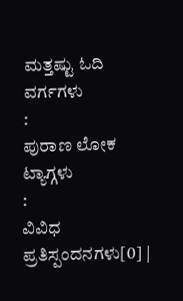ಮತ್ತಷ್ಟು ಓದಿ
ವರ್ಗಗಳು
:
ಪುರಾಣ ಲೋಕ
ಟ್ಯಾಗ್ಗಳು
:
ವಿವಿಧ
ಪ್ರತಿಸ್ಪಂದನಗಳು[0] |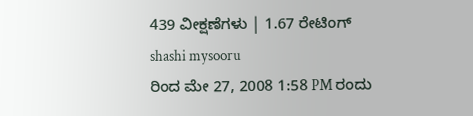439 ವೀಕ್ಷಣೆಗಳು | 1.67 ರೇಟಿಂಗ್
shashi mysooru
ರಿಂದ ಮೇ 27, 2008 1:58 PM ರಂದು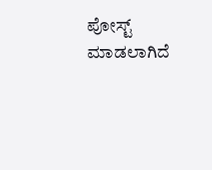ಪೋಸ್ಟ್ ಮಾಡಲಾಗಿದೆ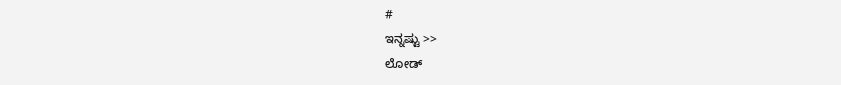#
ಇನ್ನಷ್ಟು >>
ಲೋಡ್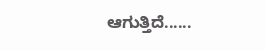ಆಗುತ್ತಿದೆ......